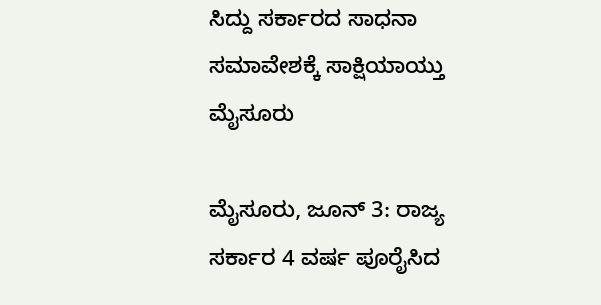ಸಿದ್ದು ಸರ್ಕಾರದ ಸಾಧನಾ ಸಮಾವೇಶಕ್ಕೆ ಸಾಕ್ಷಿಯಾಯ್ತು ಮೈಸೂರು

ಮೈಸೂರು, ಜೂನ್ 3: ರಾಜ್ಯ ಸರ್ಕಾರ 4 ವರ್ಷ ಪೂರೈಸಿದ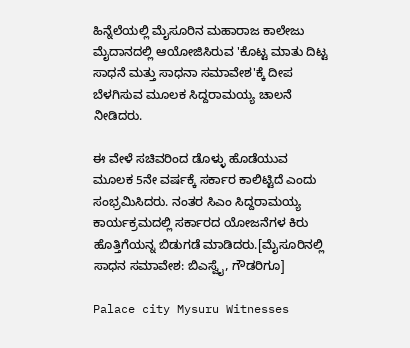ಹಿನ್ನೆಲೆಯಲ್ಲಿ ಮೈಸೂರಿನ ಮಹಾರಾಜ ಕಾಲೇಜು ಮೈದಾನದಲ್ಲಿ ಆಯೋಜಿಸಿರುವ 'ಕೊಟ್ಟ ಮಾತು ದಿಟ್ಟ ಸಾಧನೆ ಮತ್ತು ಸಾಧನಾ ಸಮಾವೇಶ'ಕ್ಕೆ ದೀಪ ಬೆಳಗಿಸುವ ಮೂಲಕ ಸಿದ್ದರಾಮಯ್ಯ ಚಾಲನೆ ನೀಡಿದರು.

ಈ ವೇಳೆ ಸಚಿವರಿಂದ ಡೊಳ್ಳು ಹೊಡೆಯುವ ಮೂಲಕ 5ನೇ ವರ್ಷಕ್ಕೆ ಸರ್ಕಾರ ಕಾಲಿಟ್ಟಿದೆ ಎಂದು ಸಂಭ್ರಮಿಸಿದರು. ನಂತರ ಸಿಎಂ ಸಿದ್ದರಾಮಯ್ಯ ಕಾರ್ಯಕ್ರಮದಲ್ಲಿ ಸರ್ಕಾರದ ಯೋಜನೆಗಳ ಕಿರು ಹೊತ್ತಿಗೆಯನ್ನ ಬಿಡುಗಡೆ ಮಾಡಿದರು.[ಮೈಸೂರಿನಲ್ಲಿ ಸಾಧನ ಸಮಾವೇಶ: ಬಿಎಸ್ವೈ, ಗೌಡರಿಗೂ]

Palace city Mysuru Witnesses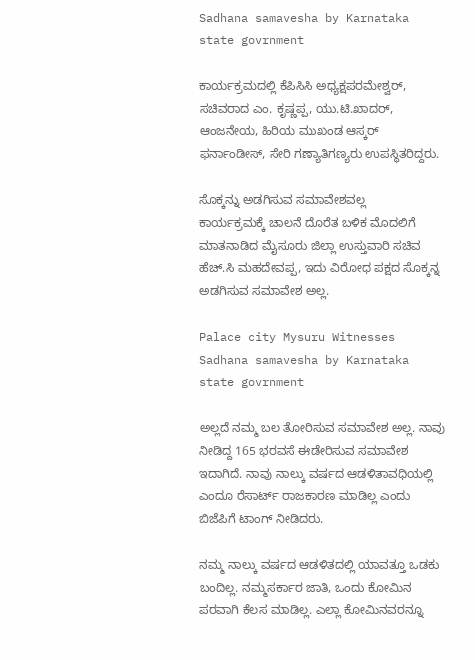Sadhana samavesha by Karnataka state govrnment

ಕಾರ್ಯಕ್ರಮದಲ್ಲಿ ಕೆಪಿಸಿಸಿ ಅಧ್ಯಕ್ಷಪರಮೇಶ್ವರ್, ಸಚಿವರಾದ ಎಂ. ಕೃಷ್ಣಪ್ಪ, ಯು.ಟಿ.ಖಾದರ್, ಆಂಜನೇಯ, ಹಿರಿಯ ಮುಖಂಡ ಆಸ್ಕರ್ ಫರ್ನಾಂಡೀಸ್, ಸೇರಿ ಗಣ್ಯಾತಿಗಣ್ಯರು ಉಪಸ್ಥಿತರಿದ್ದರು.

ಸೊಕ್ಕನ್ನು ಅಡಗಿಸುವ ಸಮಾವೇಶವಲ್ಲ
ಕಾರ್ಯಕ್ರಮಕ್ಕೆ ಚಾಲನೆ ದೊರೆತ ಬಳಿಕ ಮೊದಲಿಗೆ ಮಾತನಾಡಿದ ಮೈಸೂರು ಜಿಲ್ಲಾ ಉಸ್ತುವಾರಿ ಸಚಿವ ಹೆಚ್.ಸಿ ಮಹದೇವಪ್ಪ, ಇದು ವಿರೋಧ ಪಕ್ಷದ ಸೊಕ್ಕನ್ನ ಅಡಗಿಸುವ ಸಮಾವೇಶ ಅಲ್ಲ.

Palace city Mysuru Witnesses Sadhana samavesha by Karnataka state govrnment

ಅಲ್ಲದೆ ನಮ್ಮ ಬಲ ತೋರಿಸುವ ಸಮಾವೇಶ ಅಲ್ಲ. ನಾವು ನೀಡಿದ್ದ 165 ಭರವಸೆ ಈಡೇರಿಸುವ ಸಮಾವೇಶ ಇದಾಗಿದೆ. ನಾವು ನಾಲ್ಕು ವರ್ಷದ ಆಡಳಿತಾವಧಿಯಲ್ಲಿ ಎಂದೂ ರೆಸಾರ್ಟ್ ರಾಜಕಾರಣ ಮಾಡಿಲ್ಲ ಎಂದು ಬಿಜೆಪಿಗೆ ಟಾಂಗ್ ನೀಡಿದರು.

ನಮ್ಮ ನಾಲ್ಕು ವರ್ಷದ ಆಡಳಿತದಲ್ಲಿ ಯಾವತ್ತೂ ಒಡಕು ಬಂದಿಲ್ಲ. ನಮ್ಮ‌ಸರ್ಕಾರ ಜಾತಿ, ಒಂದು ಕೋಮಿನ ಪರವಾಗಿ ಕೆಲಸ ಮಾಡಿಲ್ಲ. ಎಲ್ಲಾ ಕೋಮಿನವರನ್ನೂ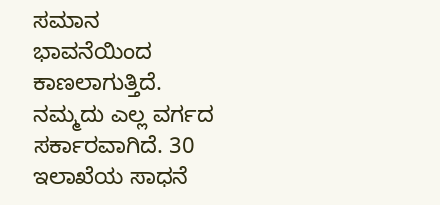ಸಮಾನ ಭಾವನೆಯಿಂದ ಕಾಣಲಾಗುತ್ತಿದೆ. ನಮ್ಮದು ಎಲ್ಲ ವರ್ಗದ ಸರ್ಕಾರವಾಗಿದೆ. 30 ಇಲಾಖೆಯ ಸಾಧನೆ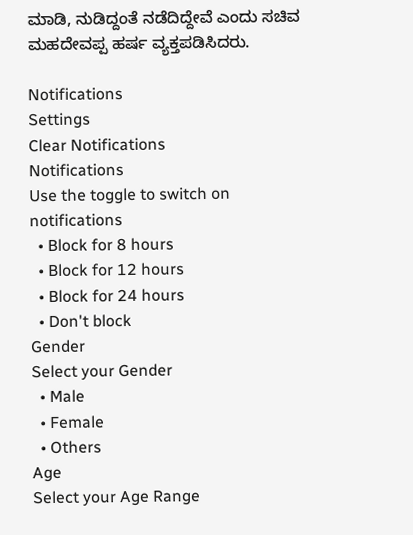ಮಾಡಿ, ನುಡಿದ್ದಂತೆ ನಡೆದಿದ್ದೇವೆ ಎಂದು ಸಚಿವ ಮಹದೇವಪ್ಪ ಹರ್ಷ ವ್ಯಕ್ತಪಡಿಸಿದರು.

Notifications
Settings
Clear Notifications
Notifications
Use the toggle to switch on notifications
  • Block for 8 hours
  • Block for 12 hours
  • Block for 24 hours
  • Don't block
Gender
Select your Gender
  • Male
  • Female
  • Others
Age
Select your Age Range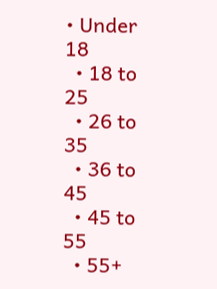• Under 18
  • 18 to 25
  • 26 to 35
  • 36 to 45
  • 45 to 55
  • 55+